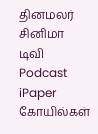தினமலர்
சினிமா
டிவி
Podcast
iPaper
கோயில்கள்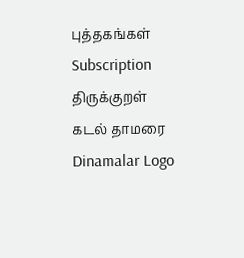புத்தகங்கள்
Subscription
திருக்குறள்
கடல் தாமரை
Dinamalar Logo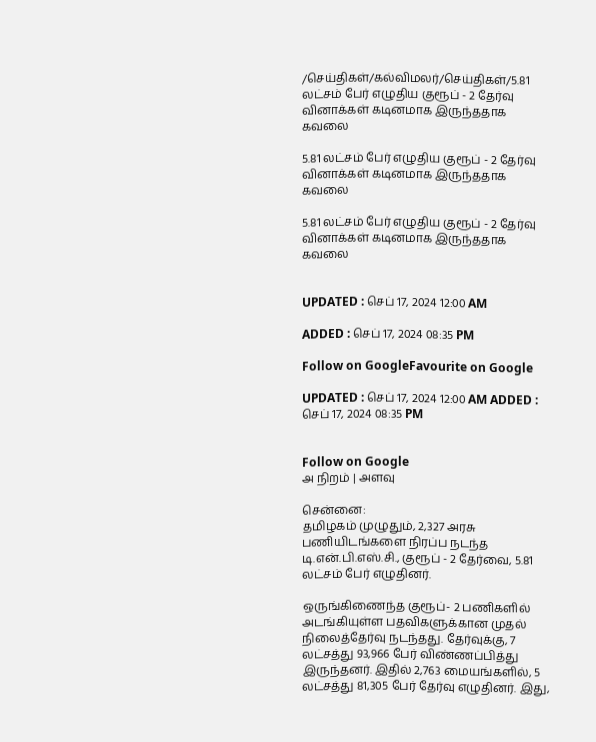/செய்திகள்/கல்விமலர்/செய்திகள்/5.81 லட்சம் பேர் எழுதிய குரூப் - 2 தேர்வு வினாக்கள் கடினமாக இருந்ததாக கவலை

5.81 லட்சம் பேர் எழுதிய குரூப் - 2 தேர்வு வினாக்கள் கடினமாக இருந்ததாக கவலை

5.81 லட்சம் பேர் எழுதிய குரூப் - 2 தேர்வு வினாக்கள் கடினமாக இருந்ததாக கவலை


UPDATED : செப் 17, 2024 12:00 AM

ADDED : செப் 17, 2024 08:35 PM

Follow on GoogleFavourite on Google

UPDATED : செப் 17, 2024 12:00 AM ADDED : செப் 17, 2024 08:35 PM


Follow on Google
அ நிறம் | அளவு

சென்னை:
தமிழகம் முழுதும், 2,327 அரசு பணியிடங்களை நிரப்ப நடந்த டி.என்.பி.எஸ்.சி., குரூப் - 2 தேர்வை, 5.81 லட்சம் பேர் எழுதினர்.

ஒருங்கிணைந்த குரூப்- 2 பணிகளில் அடங்கியுள்ள பதவிகளுக்கான முதல் நிலைத்தேர்வு நடந்தது. தேர்வுக்கு, 7 லட்சத்து 93,966 பேர் விண்ணப்பித்து இருந்தனர். இதில் 2,763 மையங்களில், 5 லட்சத்து 81,305 பேர் தேர்வு எழுதினர். இது,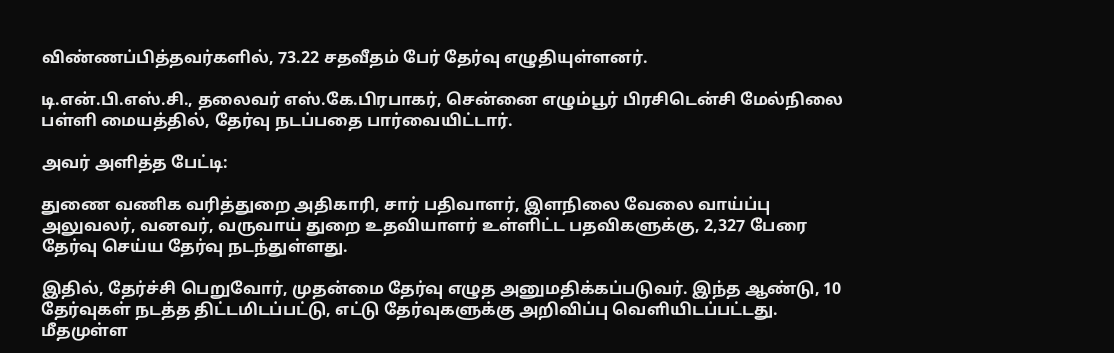விண்ணப்பித்தவர்களில், 73.22 சதவீதம் பேர் தேர்வு எழுதியுள்ளனர்.

டி.என்.பி.எஸ்.சி., தலைவர் எஸ்.கே.பிரபாகர், சென்னை எழும்பூர் பிரசிடென்சி மேல்நிலை பள்ளி மையத்தில், தேர்வு நடப்பதை பார்வையிட்டார்.

அவர் அளித்த பேட்டி:

துணை வணிக வரித்துறை அதிகாரி, சார் பதிவாளர், இளநிலை வேலை வாய்ப்பு அலுவலர், வனவர், வருவாய் துறை உதவியாளர் உள்ளிட்ட பதவிகளுக்கு, 2,327 பேரை தேர்வு செய்ய தேர்வு நடந்துள்ளது.

இதில், தேர்ச்சி பெறுவோர், முதன்மை தேர்வு எழுத அனுமதிக்கப்படுவர். இந்த ஆண்டு, 10 தேர்வுகள் நடத்த திட்டமிடப்பட்டு, எட்டு தேர்வுகளுக்கு அறிவிப்பு வெளியிடப்பட்டது. மீதமுள்ள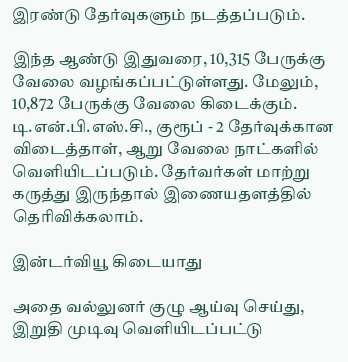இரண்டு தேர்வுகளும் நடத்தப்படும்.

இந்த ஆண்டு இதுவரை, 10,315 பேருக்கு வேலை வழங்கப்பட்டுள்ளது. மேலும், 10,872 பேருக்கு வேலை கிடைக்கும். டி.என்.பி.எஸ்.சி., குரூப் - 2 தேர்வுக்கான விடைத்தாள், ஆறு வேலை நாட்களில் வெளியிடப்படும். தேர்வர்கள் மாற்று கருத்து இருந்தால் இணையதளத்தில் தெரிவிக்கலாம்.

இன்டர்வியூ கிடையாது

அதை வல்லுனர் குழு ஆய்வு செய்து, இறுதி முடிவு வெளியிடப்பட்டு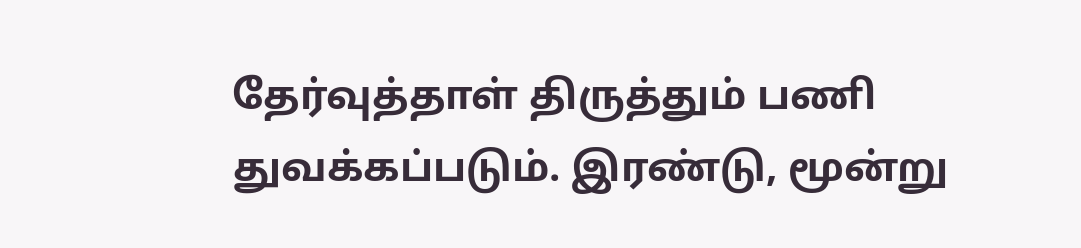தேர்வுத்தாள் திருத்தும் பணி துவக்கப்படும். இரண்டு, மூன்று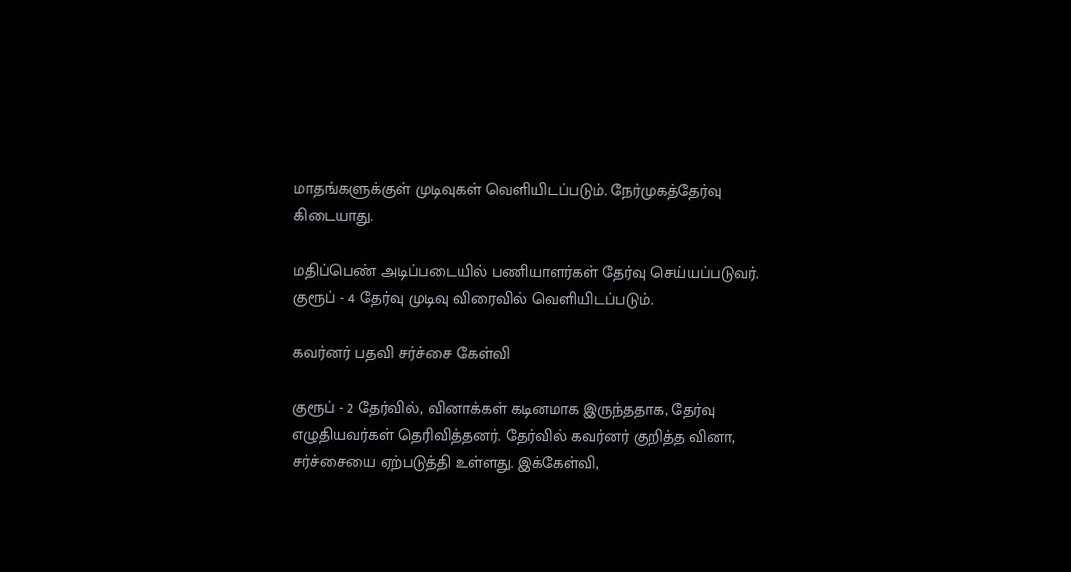மாதங்களுக்குள் முடிவுகள் வெளியிடப்படும். நேர்முகத்தேர்வு கிடையாது.

மதிப்பெண் அடிப்படையில் பணியாளர்கள் தேர்வு செய்யப்படுவர். குரூப் - 4 தேர்வு முடிவு விரைவில் வெளியிடப்படும்.

கவர்னர் பதவி சர்ச்சை கேள்வி

குரூப் - 2 தேர்வில், வினாக்கள் கடினமாக இருந்ததாக, தேர்வு எழுதியவர்கள் தெரிவித்தனர். தேர்வில் கவர்னர் குறித்த வினா, சர்ச்சையை ஏற்படுத்தி உள்ளது. இக்கேள்வி,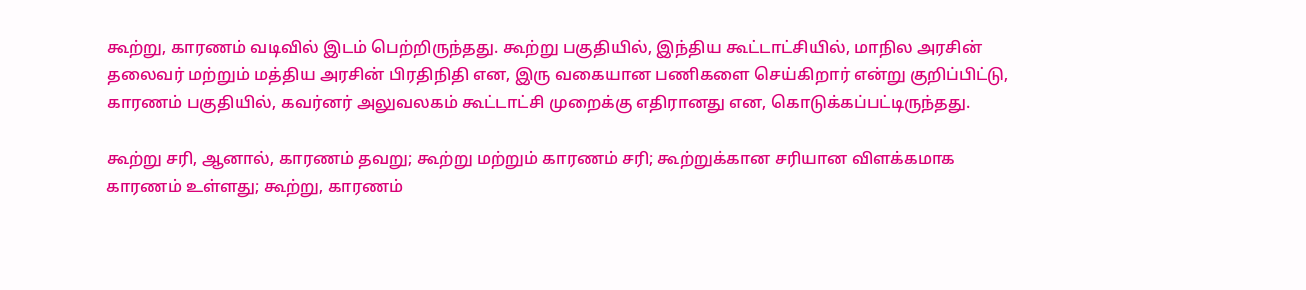கூற்று, காரணம் வடிவில் இடம் பெற்றிருந்தது. கூற்று பகுதியில், இந்திய கூட்டாட்சியில், மாநில அரசின் தலைவர் மற்றும் மத்திய அரசின் பிரதிநிதி என, இரு வகையான பணிகளை செய்கிறார் என்று குறிப்பிட்டு, காரணம் பகுதியில், கவர்னர் அலுவலகம் கூட்டாட்சி முறைக்கு எதிரானது என, கொடுக்கப்பட்டிருந்தது.

கூற்று சரி, ஆனால், காரணம் தவறு; கூற்று மற்றும் காரணம் சரி; கூற்றுக்கான சரியான விளக்கமாக காரணம் உள்ளது; கூற்று, காரணம்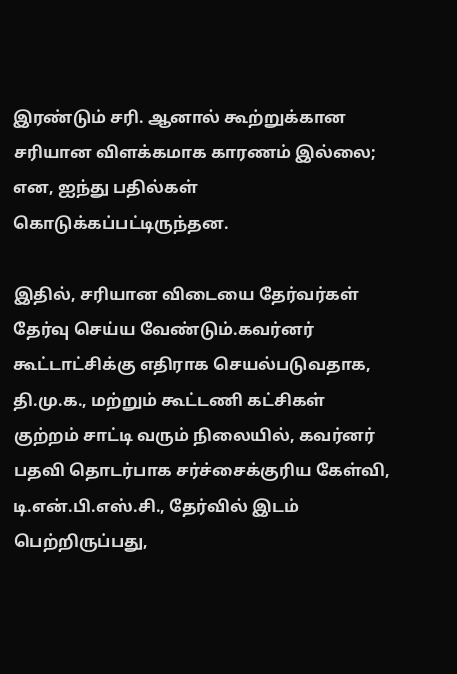இரண்டும் சரி. ஆனால் கூற்றுக்கான சரியான விளக்கமாக காரணம் இல்லை; என, ஐந்து பதில்கள் கொடுக்கப்பட்டிருந்தன.

இதில், சரியான விடையை தேர்வர்கள் தேர்வு செய்ய வேண்டும்.கவர்னர் கூட்டாட்சிக்கு எதிராக செயல்படுவதாக, தி.மு.க., மற்றும் கூட்டணி கட்சிகள் குற்றம் சாட்டி வரும் நிலையில், கவர்னர் பதவி தொடர்பாக சர்ச்சைக்குரிய கேள்வி, டி.என்.பி.எஸ்.சி., தேர்வில் இடம் பெற்றிருப்பது,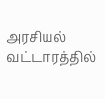அரசியல் வட்டாரத்தில்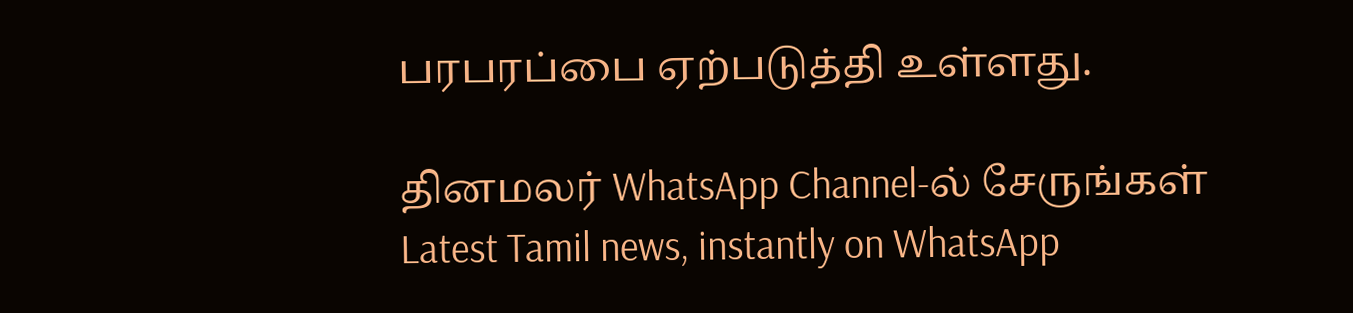பரபரப்பை ஏற்படுத்தி உள்ளது.

தினமலர் WhatsApp Channel-ல் சேருங்கள்
Latest Tamil news, instantly on WhatsApp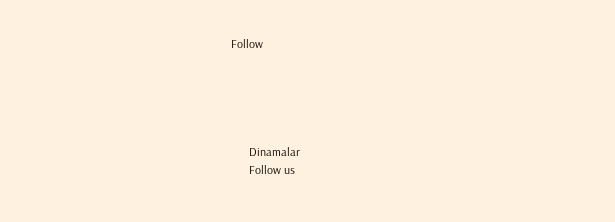Follow





      Dinamalar
      Follow us